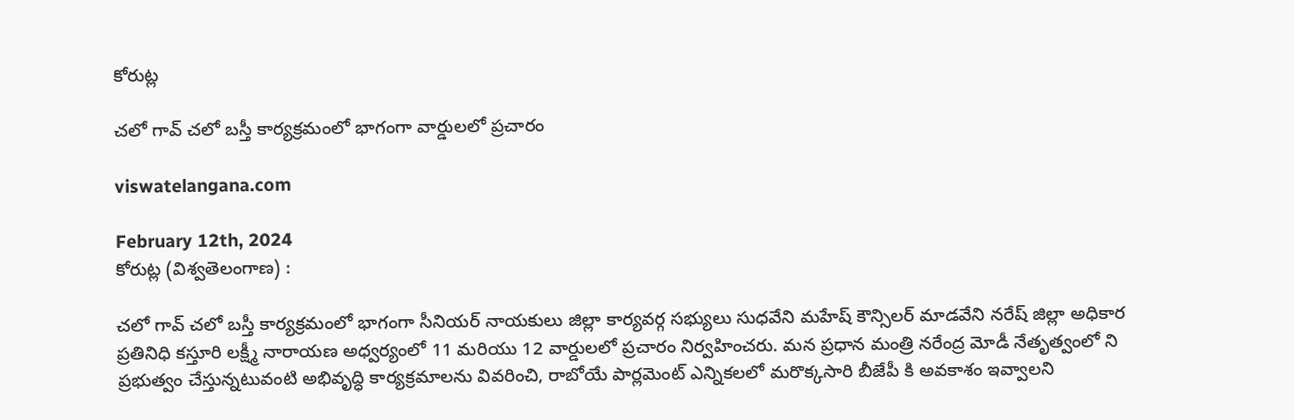కోరుట్ల

చలో గావ్ చలో బస్తీ కార్యక్రమంలో భాగంగా వార్డులలో ప్రచారం

viswatelangana.com

February 12th, 2024
కోరుట్ల (విశ్వతెలంగాణ) :

చలో గావ్ చలో బస్తీ కార్యక్రమంలో భాగంగా సీనియర్ నాయకులు జిల్లా కార్యవర్గ సభ్యులు సుధవేని మహేష్ కౌన్సిలర్ మాడవేని నరేష్ జిల్లా అధికార ప్రతినిధి కస్తూరి లక్ష్మీ నారాయణ అధ్వర్యంలో 11 మరియు 12 వార్డులలో ప్రచారం నిర్వహించరు. మన ప్రధాన మంత్రి నరేంద్ర మోడీ నేతృత్వంలో ని ప్రభుత్వం చేస్తున్నటువంటి అభివృద్ధి కార్యక్రమాలను వివరించి, రాబోయే పార్లమెంట్ ఎన్నికలలో మరొక్కసారి బీజేపీ కి అవకాశం ఇవ్వాలని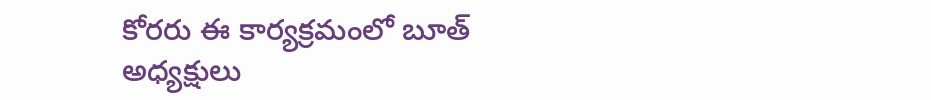కోరరు ఈ కార్యక్రమంలో బూత్ అధ్యక్షులు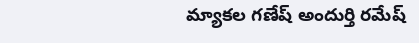మ్యాకల గణేష్ అందుర్తి రమేష్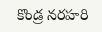కొండ్ర నరహరి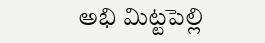అభి మిట్టపెల్లి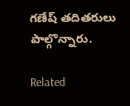గణేష్ తదితరులు పాల్గొన్నారు.

Related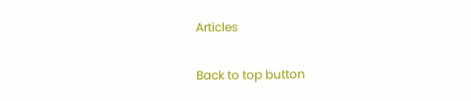Articles

Back to top button